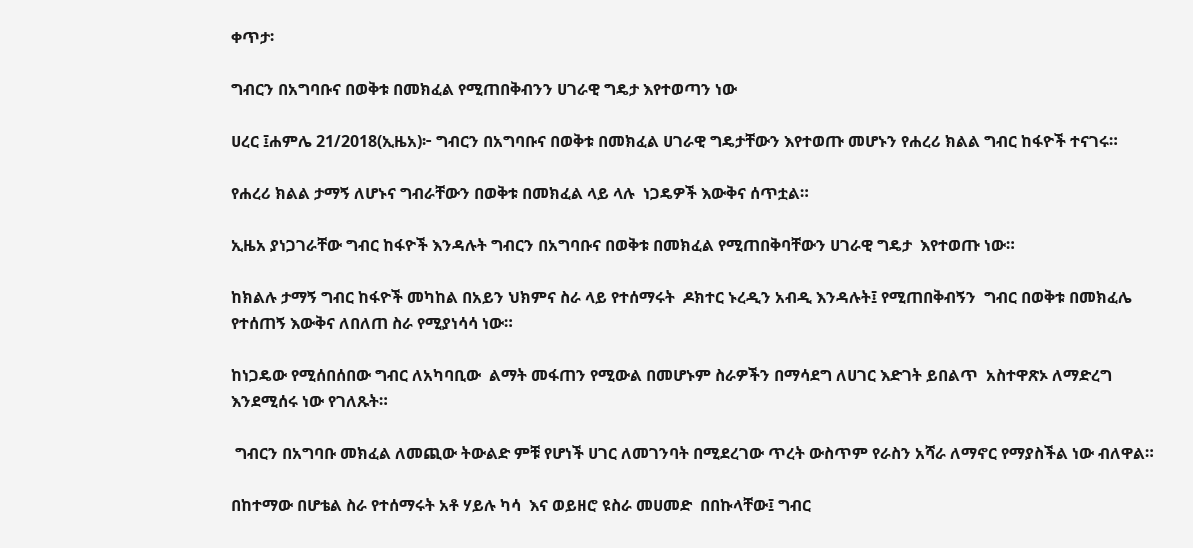ቀጥታ፡

ግብርን በአግባቡና በወቅቱ በመክፈል የሚጠበቅብንን ሀገራዊ ግዴታ እየተወጣን ነው

ሀረር ፤ሐምሌ 21/2018(ኢዜአ)፦ ግብርን በአግባቡና በወቅቱ በመክፈል ሀገራዊ ግዴታቸውን እየተወጡ መሆኑን የሐረሪ ክልል ግብር ከፋዮች ተናገሩ።

የሐረሪ ክልል ታማኝ ለሆኑና ግብራቸውን በወቅቱ በመክፈል ላይ ላሉ  ነጋዴዎች እውቅና ሰጥቷል።

ኢዜአ ያነጋገራቸው ግብር ከፋዮች እንዳሉት ግብርን በአግባቡና በወቅቱ በመክፈል የሚጠበቅባቸውን ሀገራዊ ግዴታ  እየተወጡ ነው።

ከክልሉ ታማኝ ግብር ከፋዮች መካከል በአይን ህክምና ስራ ላይ የተሰማሩት  ዶክተር ኑረዲን አብዲ እንዳሉት፤ የሚጠበቅብኝን  ግብር በወቅቱ በመክፈሌ የተሰጠኝ እውቅና ለበለጠ ስራ የሚያነሳሳ ነው።

ከነጋዴው የሚሰበሰበው ግብር ለአካባቢው  ልማት መፋጠን የሚውል በመሆኑም ስራዎችን በማሳደግ ለሀገር እድገት ይበልጥ  አስተዋጽኦ ለማድረግ እንደሚሰሩ ነው የገለጹት።

 ግብርን በአግባቡ መክፈል ለመጪው ትውልድ ምቹ የሆነች ሀገር ለመገንባት በሚደረገው ጥረት ውስጥም የራስን አሻራ ለማኖር የማያስችል ነው ብለዋል።

በከተማው በሆቴል ስራ የተሰማሩት አቶ ሃይሉ ካሳ  እና ወይዘሮ ዩስራ መሀመድ  በበኩላቸው፤ ግብር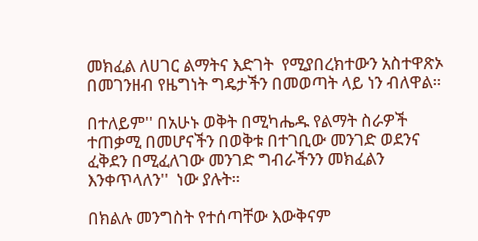መክፈል ለሀገር ልማትና እድገት  የሚያበረክተውን አስተዋጽኦ በመገንዘብ የዜግነት ግዴታችን በመወጣት ላይ ነን ብለዋል።

በተለይም'' በአሁኑ ወቅት በሚካሔዱ የልማት ስራዎች ተጠቃሚ በመሆናችን በወቅቱ በተገቢው መንገድ ወደንና ፈቅደን በሚፈለገው መንገድ ግብራችንን መክፈልን እንቀጥላለን''  ነው ያሉት።

በክልሉ መንግስት የተሰጣቸው እውቅናም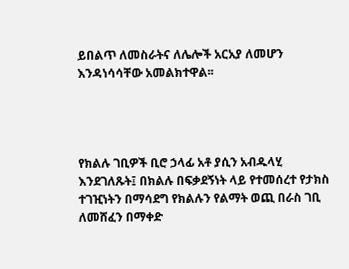ይበልጥ ለመስራትና ለሌሎች አርአያ ለመሆን እንዳነሳሳቸው አመልክተዋል፡፡




የክልሉ ገቢዎች ቢሮ ኃላፊ አቶ ያሲን አብዱላሂ  እንደገለጹት፤ በክልሉ በፍቃደኝነት ላይ የተመሰረተ የታክስ ተገዢነትን በማሳደግ የክልሉን የልማት ወጪ በራስ ገቢ ለመሸፈን በማቀድ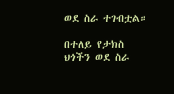ወደ ስራ ተገብቷል።

በተለይ የታክስ ህጎችን ወደ ስራ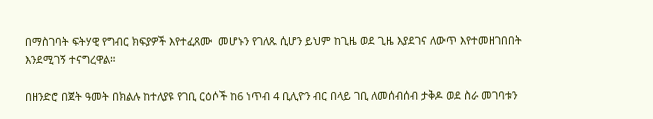በማስገባት ፍትሃዊ የግብር ክፍያዎች እየተፈጸሙ  መሆኑን የገለጹ ሲሆን ይህም ከጊዜ ወደ ጊዜ እያደገና ለውጥ እየተመዘገበበት እንደሚገኝ ተናግረዋል።

በዘንድሮ በጀት ዓመት በክልሉ ከተለያዩ የገቢ ርዕሶች ከ6 ነጥብ 4 ቢሊዮን ብር በላይ ገቢ ለመሰብሰብ ታቅዶ ወደ ስራ መገባቱን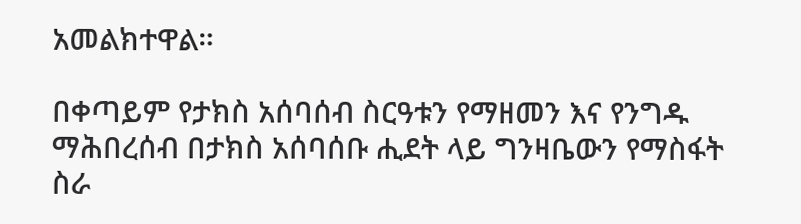አመልክተዋል።

በቀጣይም የታክስ አሰባሰብ ስርዓቱን የማዘመን እና የንግዱ ማሕበረሰብ በታክስ አሰባሰቡ ሒደት ላይ ግንዛቤውን የማስፋት ስራ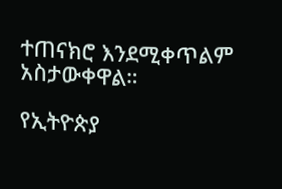ተጠናክሮ እንደሚቀጥልም አስታውቀዋል።

የኢትዮጵያ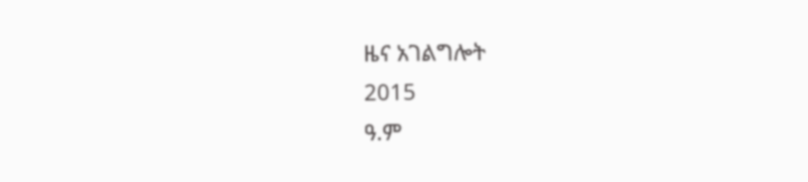ዜና አገልግሎት
2015
ዓ.ም